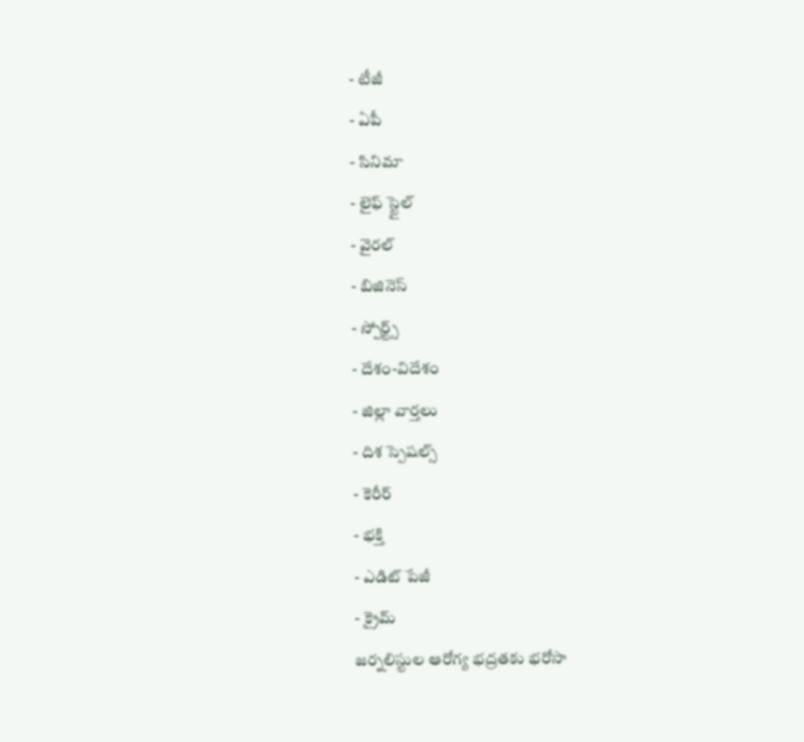- టీజీ
- ఏపీ
- సినిమా
- లైఫ్ స్టైల్
- వైరల్
- బిజినెస్
- స్పోర్ట్స్
- దేశం-విదేశం
- జిల్లా వార్తలు
- దిశ స్పెషల్స్
- కెరీర్
- భక్తి
- ఎడిట్ పేజీ
- క్రైమ్
జర్నలిస్టుల ఆరోగ్య భద్రతకు భరోసా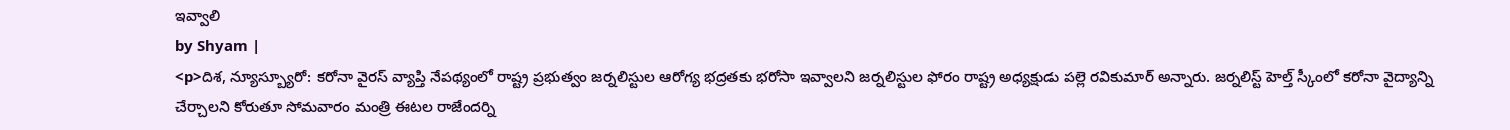ఇవ్వాలి
by Shyam |
<p>దిశ, న్యూస్బ్యూరో: కరోనా వైరస్ వ్యాప్తి నేపథ్యంలో రాష్ట్ర ప్రభుత్వం జర్నలిస్టుల ఆరోగ్య భద్రతకు భరోసా ఇవ్వాలని జర్నలిస్టుల ఫోరం రాష్ట్ర అధ్యక్షుడు పల్లె రవికుమార్ అన్నారు. జర్నలిస్ట్ హెల్త్ స్కీంలో కరోనా వైద్యాన్ని చేర్చాలని కోరుతూ సోమవారం మంత్రి ఈటల రాజేందర్ని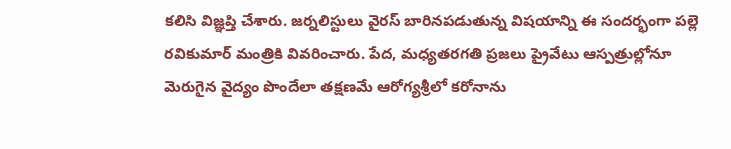కలిసి విజ్ఞప్తి చేశారు. జర్నలిస్టులు వైరస్ బారినపడుతున్న విషయాన్ని ఈ సందర్భంగా పల్లె రవికుమార్ మంత్రికి వివరించారు. పేద, మధ్యతరగతి ప్రజలు ప్రైవేటు ఆస్పత్రుల్లోనూ మెరుగైన వైద్యం పొందేలా తక్షణమే ఆరోగ్యశ్రీలో కరోనాను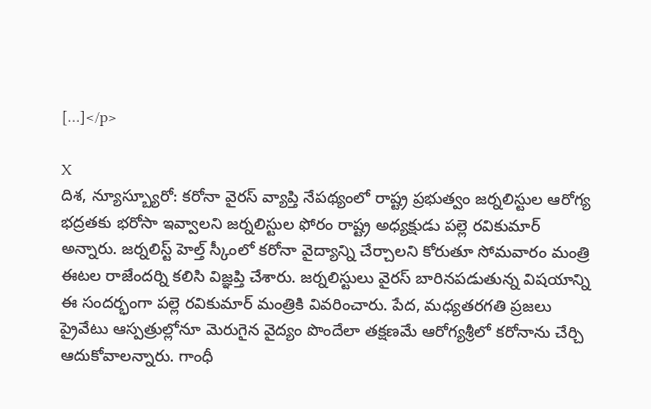[…]</p>

X
దిశ, న్యూస్బ్యూరో: కరోనా వైరస్ వ్యాప్తి నేపథ్యంలో రాష్ట్ర ప్రభుత్వం జర్నలిస్టుల ఆరోగ్య భద్రతకు భరోసా ఇవ్వాలని జర్నలిస్టుల ఫోరం రాష్ట్ర అధ్యక్షుడు పల్లె రవికుమార్ అన్నారు. జర్నలిస్ట్ హెల్త్ స్కీంలో కరోనా వైద్యాన్ని చేర్చాలని కోరుతూ సోమవారం మంత్రి ఈటల రాజేందర్ని కలిసి విజ్ఞప్తి చేశారు. జర్నలిస్టులు వైరస్ బారినపడుతున్న విషయాన్ని ఈ సందర్భంగా పల్లె రవికుమార్ మంత్రికి వివరించారు. పేద, మధ్యతరగతి ప్రజలు ప్రైవేటు ఆస్పత్రుల్లోనూ మెరుగైన వైద్యం పొందేలా తక్షణమే ఆరోగ్యశ్రీలో కరోనాను చేర్చి ఆదుకోవాలన్నారు. గాంధీ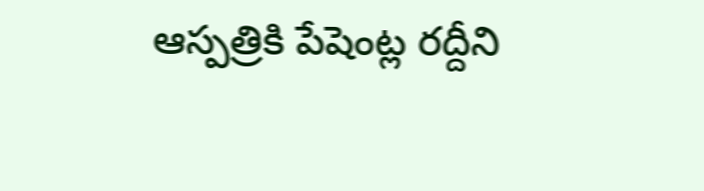ఆస్పత్రికి పేషెంట్ల రద్దీని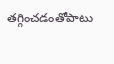తగ్గించడంతోపాటు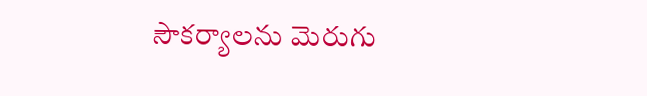సౌకర్యాలను మెరుగు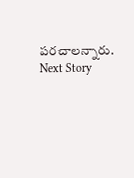పరచాలన్నారు.
Next Story